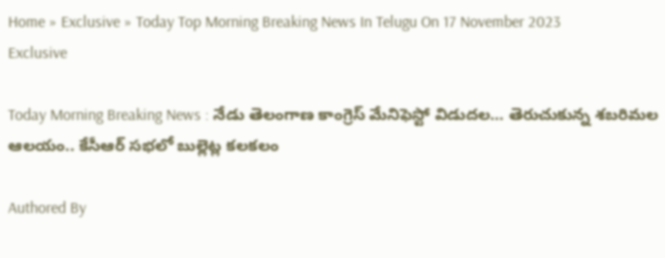Home » Exclusive » Today Top Morning Breaking News In Telugu On 17 November 2023
Exclusive

Today Morning Breaking News : నేడు తెలంగాణ కాంగ్రెస్‌ మేనిఫెస్టో విడుదల… తెరుచుకున్న శబరిమల ఆలయం.. కేసీఆర్‌ సభలో బుల్లెట్ల కలకలం

Authored By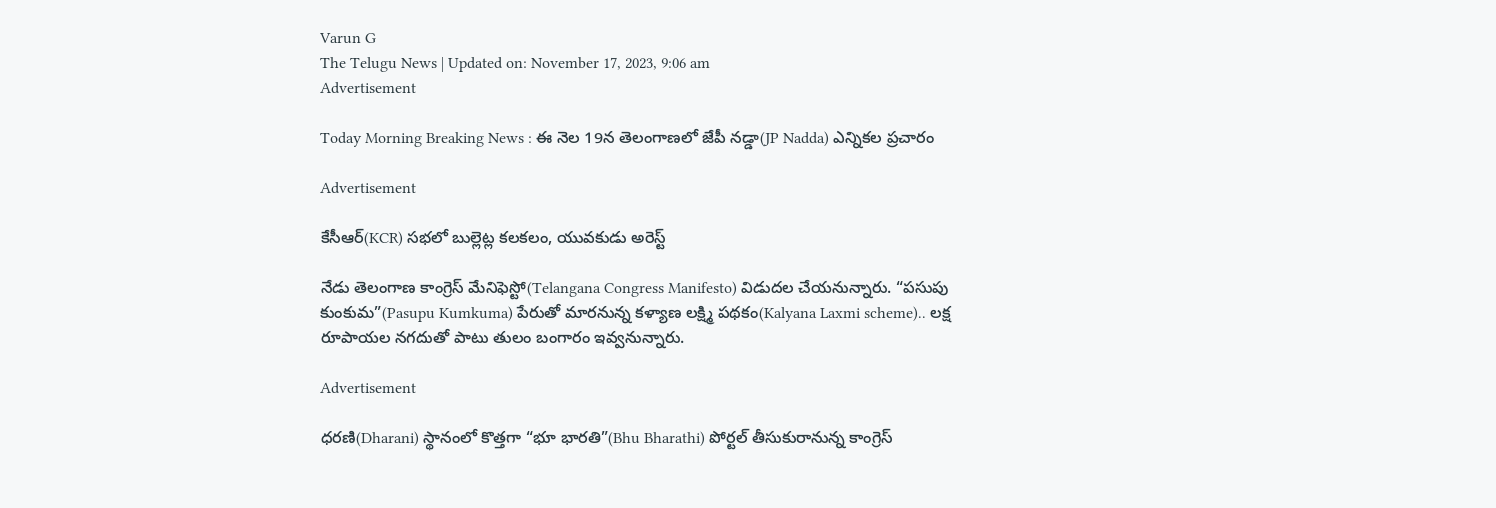Varun G
The Telugu News | Updated on: November 17, 2023, 9:06 am
Advertisement

Today Morning Breaking News : ఈ నెల 19న తెలంగాణలో జేపీ నడ్డా(JP Nadda) ఎన్నికల ప్రచారం

Advertisement

కేసీఆర్‌(KCR) సభలో బుల్లెట్ల కలకలం, యువకుడు అరెస్ట్

నేడు తెలంగాణ కాంగ్రెస్‌ మేనిఫెస్టో(Telangana Congress Manifesto) విడుదల చేయనున్నారు. “పసుపు కుంకుమ”(Pasupu Kumkuma) పేరుతో మారనున్న కళ్యాణ లక్ష్మి పథకం(Kalyana Laxmi scheme).. లక్ష రూపాయల నగదుతో పాటు తులం బంగారం ఇవ్వనున్నారు.

Advertisement

ధరణి(Dharani) స్థానంలో కొత్తగా “భూ భారతి”(Bhu Bharathi) పోర్టల్ తీసుకురానున్న కాంగ్రెస్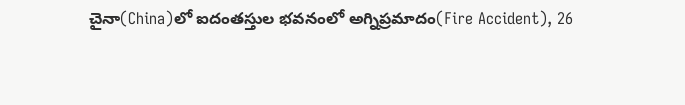చైనా(China)లో ఐదంతస్తుల భవనంలో అగ్నిప్రమాదం(Fire Accident), 26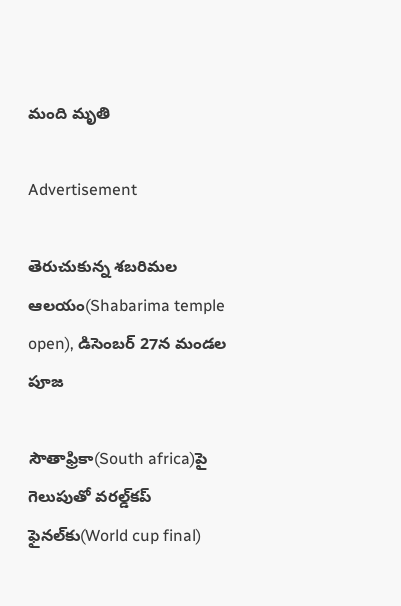మంది మృతి

Advertisement

తెరుచుకున్న శబరిమల ఆలయం(Shabarima temple open), డిసెంబర్‌ 27న మండల పూజ

సౌతాఫ్రికా(South africa)పై గెలుపుతో వరల్డ్‌కప్‌ ఫైనల్‌కు(World cup final)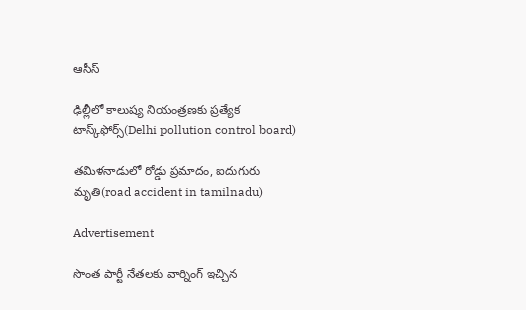ఆసీస్

ఢిల్లీలో కాలుష్య నియంత్రణకు ప్రత్యేక టాస్క్‌ఫోర్స్(Delhi pollution control board)

తమిళనాడులో రోడ్డు ప్రమాదం, ఐదుగురు మృతి(road accident in tamilnadu)

Advertisement

సొంత పార్టీ నేతలకు వార్నింగ్ ఇచ్చిన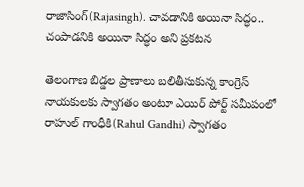రాజాసింగ్(Rajasingh). చావడానికి అయినా సిద్ధం.. చంపాడనికి అయినా సిద్ధం అని ప్రకటన

తెలంగాణ బిడ్డల ప్రాణాలు బలితీసుకున్న కాంగ్రెస్ నాయకులకు స్వాగతం అంటూ ఎయిర్ పోర్ట్ సమీపంలో రాహుల్ గాంధీకి(Rahul Gandhi) స్వాగతం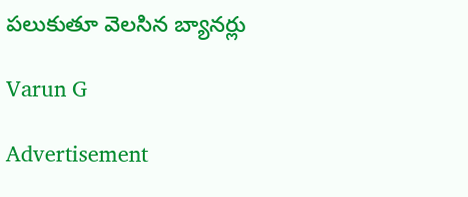పలుకుతూ వెలసిన బ్యానర్లు

Varun G

Advertisement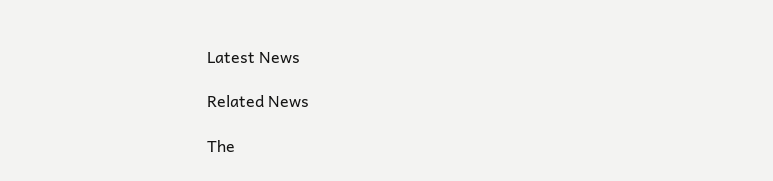Latest News

Related News

The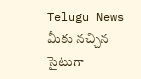Telugu News మీకు నచ్చిన సైటుగా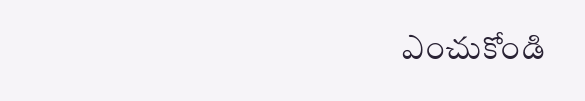ఎంచుకోండి